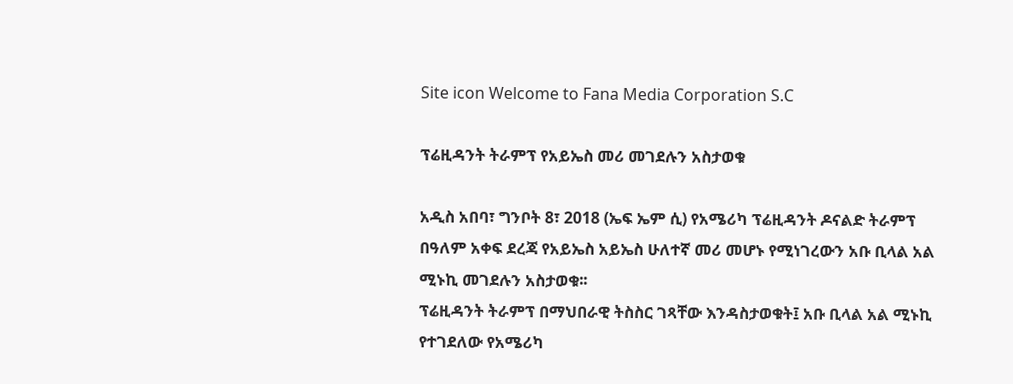Site icon Welcome to Fana Media Corporation S.C

ፕሬዚዳንት ትራምፕ የአይኤስ መሪ መገደሉን አስታወቁ

አዲስ አበባ፣ ግንቦት 8፣ 2018 (ኤፍ ኤም ሲ) የአሜሪካ ፕሬዚዳንት ዶናልድ ትራምፕ በዓለም አቀፍ ደረጃ የአይኤስ አይኤስ ሁለተኛ መሪ መሆኑ የሚነገረውን አቡ ቢላል አል ሚኑኪ መገደሉን አስታወቁ፡፡
ፕሬዚዳንት ትራምፕ በማህበራዊ ትስስር ገጻቸው እንዳስታወቁት፤ አቡ ቢላል አል ሚኑኪ የተገደለው የአሜሪካ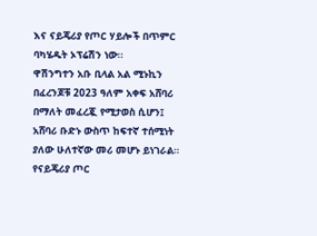እና ናይጄሪያ የጦር ሃይሎች በጥምር ባካሄዱት ኦፕሬሽን ነው፡፡
ዋሽንግተን አቡ ቢላል አል ሚኑኪን በፈረንጆቹ 2023 ዓለም አቀፍ አሸባሪ በማለት መፈረጇ የሚታወስ ሲሆን፤ አሸባሪ ቡድኑ ውስጥ ከፍተኛ ተሰሚነት ያለው ሁለተኛው መሪ መሆኑ ይነገራል።
የናይጄሪያ ጦር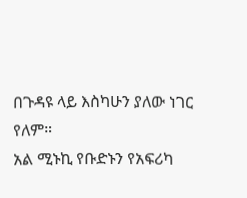በጉዳዩ ላይ እስካሁን ያለው ነገር የለም።
አል ሚኑኪ የቡድኑን የአፍሪካ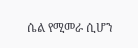ሴል የሚመራ ሲሆን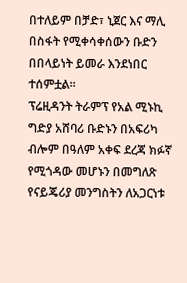በተለይም በቻድ፣ ኒጀር እና ማሊ በስፋት የሚቀሳቀሰውን ቡድን በበላይነት ይመራ እንደነበር ተሰምቷል፡፡
ፕሬዚዳንት ትራምፕ የአል ሚኑኪ ግድያ አሸባሪ ቡድኑን በአፍሪካ ብሎም በዓለም አቀፍ ደረጃ ክፉኛ የሚጎዳው መሆኑን በመግለጽ የናይጄሪያ መንግስትን ለአጋርነቱ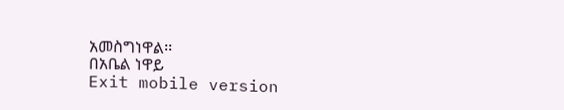አመስግነዋል፡፡
በአቤል ነዋይ
Exit mobile version